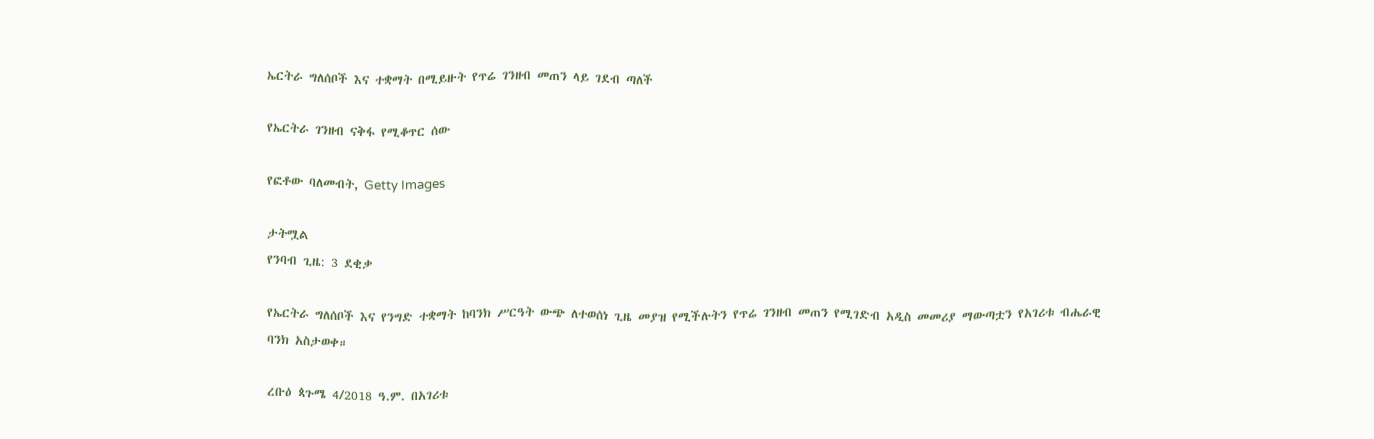ኤርትራ ግለሰቦች እና ተቋማት በሚይዙት የጥሬ ገንዘብ መጠን ላይ ገደብ ጣለች

የኤርትራ ገንዘብ ናቅፋ የሚቆጥር ሰው

የፎቶው ባለመብት, Getty Images

ታትሟል
የንባብ ጊዜ: 3 ደቂቃ

የኤርትራ ግለሰቦች እና የንግድ ተቋማት ከባንክ ሥርዓት ውጭ ለተወሰነ ጊዜ መያዝ የሚችሉትን የጥሬ ገንዘብ መጠን የሚገድብ አዲስ መመሪያ ማውጣቷን የአገሪቱ ብሔራዊ ባንክ አስታወቀ።

ረቡዕ ጳጉሜ 4/2018 ዓ.ም. በአገሪቱ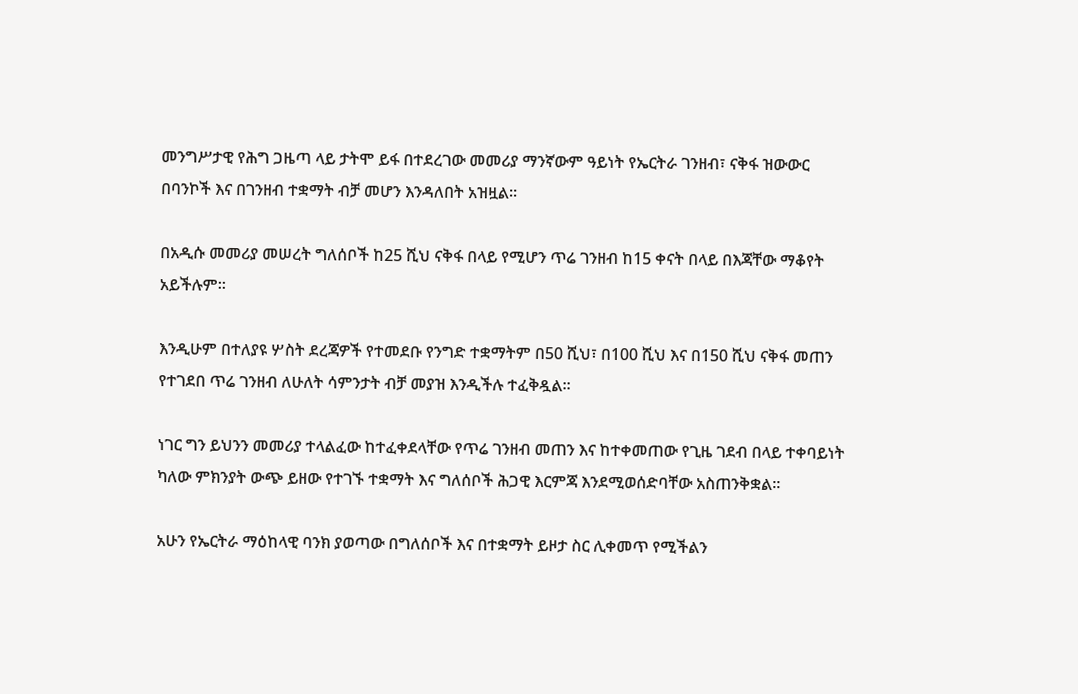መንግሥታዊ የሕግ ጋዜጣ ላይ ታትሞ ይፋ በተደረገው መመሪያ ማንኛውም ዓይነት የኤርትራ ገንዘብ፣ ናቅፋ ዝውውር በባንኮች እና በገንዘብ ተቋማት ብቻ መሆን እንዳለበት አዝዟል።

በአዲሱ መመሪያ መሠረት ግለሰቦች ከ25 ሺህ ናቅፋ በላይ የሚሆን ጥሬ ገንዘብ ከ15 ቀናት በላይ በእጃቸው ማቆየት አይችሉም።

እንዲሁም በተለያዩ ሦስት ደረጃዎች የተመደቡ የንግድ ተቋማትም በ50 ሺህ፣ በ100 ሺህ እና በ150 ሺህ ናቅፋ መጠን የተገደበ ጥሬ ገንዘብ ለሁለት ሳምንታት ብቻ መያዝ እንዲችሉ ተፈቅዷል።

ነገር ግን ይህንን መመሪያ ተላልፈው ከተፈቀደላቸው የጥሬ ገንዘብ መጠን እና ከተቀመጠው የጊዜ ገደብ በላይ ተቀባይነት ካለው ምክንያት ውጭ ይዘው የተገኙ ተቋማት እና ግለሰቦች ሕጋዊ እርምጃ እንደሚወሰድባቸው አስጠንቅቋል።

አሁን የኤርትራ ማዕከላዊ ባንክ ያወጣው በግለሰቦች እና በተቋማት ይዞታ ስር ሊቀመጥ የሚችልን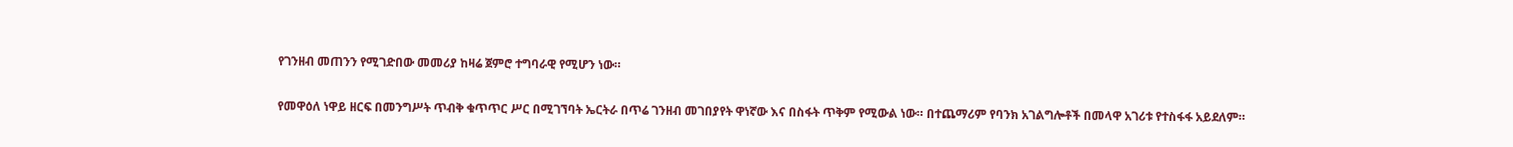የገንዘብ መጠንን የሚገድበው መመሪያ ከዛሬ ጀምሮ ተግባራዊ የሚሆን ነው።

የመዋዕለ ነዋይ ዘርፍ በመንግሥት ጥብቅ ቁጥጥር ሥር በሚገኘባት ኤርትራ በጥሬ ገንዘብ መገበያየት ዋነኛው እና በስፋት ጥቅም የሚውል ነው። በተጨማሪም የባንክ አገልግሎቶች በመላዋ አገሪቱ የተስፋፋ አይደለም።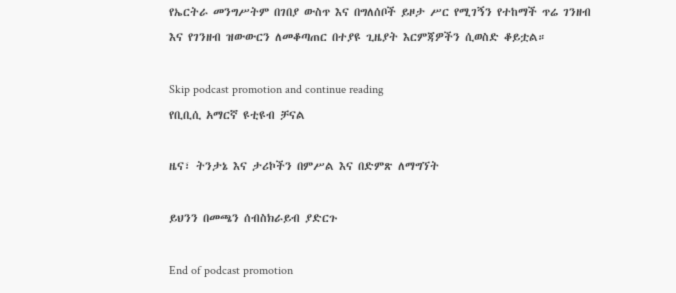የኤርትራ መንግሥትም በገበያ ውስጥ እና በግለሰቦች ይዞታ ሥር የሚገኝን የተከማች ጥሬ ገንዘብ እና የገንዘብ ዝውውርን ለመቆጣጠር በተያዩ ጊዜያት እርምጃዎችን ሲወስድ ቆይቷል።

Skip podcast promotion and continue reading
የቢቢሲ አማርኛ ዩቲዩብ ቻናል

ዜና፣ ትንታኔ እና ታሪኮችን በምሥል እና በድምጽ ለማግኘት

ይህንን በመጫን ሰብስክራይብ ያድርጉ

End of podcast promotion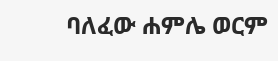ባለፈው ሐምሌ ወርም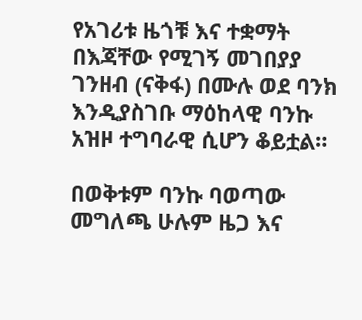የአገሪቱ ዜጎቹ እና ተቋማት በእጃቸው የሚገኝ መገበያያ ገንዘብ (ናቅፋ) በሙሉ ወደ ባንክ እንዲያስገቡ ማዕከላዊ ባንኩ አዝዞ ተግባራዊ ሲሆን ቆይቷል።

በወቅቱም ባንኩ ባወጣው መግለጫ ሁሉም ዜጋ እና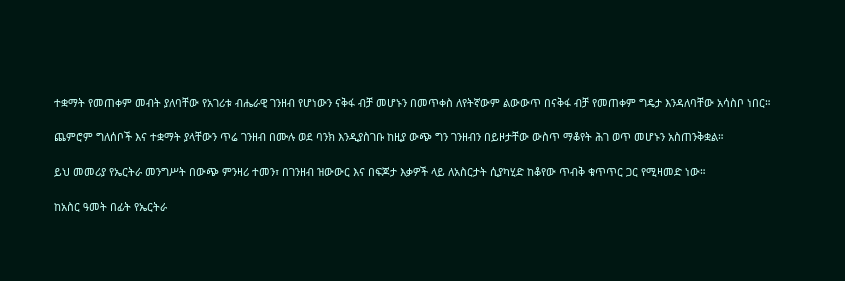ተቋማት የመጠቀም መብት ያለባቸው የአገሪቱ ብሔራዊ ገንዘብ የሆነውን ናቅፋ ብቻ መሆኑን በመጥቀስ ለየትኛውም ልውውጥ በናቅፋ ብቻ የመጠቀም ግዴታ እንዳለባቸው አሳስቦ ነበር።

ጨምሮም ግለሰቦች እና ተቋማት ያላቸውን ጥሬ ገንዘብ በሙሉ ወደ ባንክ እንዲያስገቡ ከዚያ ውጭ ግን ገንዘብን በይዞታቸው ውስጥ ማቆየት ሕገ ወጥ መሆኑን አስጠንቅቋል።

ይህ መመሪያ የኤርትራ መንግሥት በውጭ ምንዛሪ ተመን፣ በገንዘብ ዝውውር እና በፍጆታ እቃዎች ላይ ለአስርታት ሲያካሂድ ከቆየው ጥብቅ ቁጥጥር ጋር የሚዛመድ ነው።

ከአስር ዓመት በፊት የኤርትራ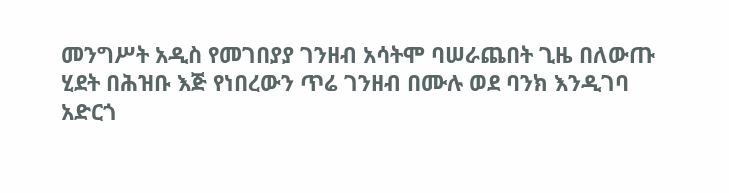መንግሥት አዲስ የመገበያያ ገንዘብ አሳትሞ ባሠራጨበት ጊዜ በለውጡ ሂደት በሕዝቡ እጅ የነበረውን ጥሬ ገንዘብ በሙሉ ወደ ባንክ እንዲገባ አድርጎ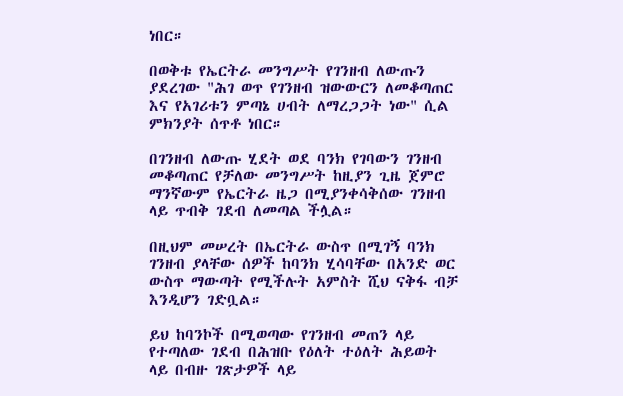ነበር።

በወቅቱ የኤርትራ መንግሥት የገንዘብ ለውጡን ያደረገው "ሕገ ወጥ የገንዘብ ዝውውርን ለመቆጣጠር እና የአገሪቱን ምጣኔ ሀብት ለማረጋጋት ነው" ሲል ምክንያት ሰጥቶ ነበር።

በገንዘብ ለውጡ ሂደት ወደ ባንክ የገባውን ገንዘብ መቆጣጠር የቻለው መንግሥት ከዚያን ጊዜ ጀምሮ ማንኛውም የኤርትራ ዜጋ በሚያንቀሳቅሰው ገንዘብ ላይ ጥብቅ ገደብ ለመጣል ችሏል።

በዚህም መሠረት በኤርትራ ውስጥ በሚገኝ ባንክ ገንዘብ ያላቸው ሰዎች ከባንክ ሂሳባቸው በአንድ ወር ውስጥ ማውጣት የሚችሉት አምስት ሺህ ናቅፋ ብቻ እንዲሆን ገድቧል።

ይህ ከባንኮች በሚወጣው የገንዘብ መጠን ላይ የተጣለው ገደብ በሕዝቡ የዕለት ተዕለት ሕይወት ላይ በብዙ ገጽታዎች ላይ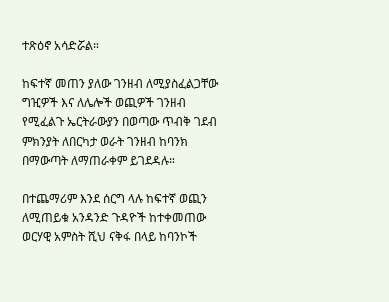ተጽዕኖ አሳድሯል።

ከፍተኛ መጠን ያለው ገንዘብ ለሚያስፈልጋቸው ግዢዎች እና ለሌሎች ወጪዎች ገንዘብ የሚፈልጉ ኤርትራውያን በወጣው ጥብቅ ገደብ ምክንያት ለበርካታ ወራት ገንዘብ ከባንክ በማውጣት ለማጠራቀም ይገደዳሉ።

በተጨማሪም እንደ ሰርግ ላሉ ከፍተኛ ወጪን ለሚጠይቁ አንዳንድ ጉዳዮች ከተቀመጠው ወርሃዊ አምስት ሺህ ናቅፋ በላይ ከባንኮች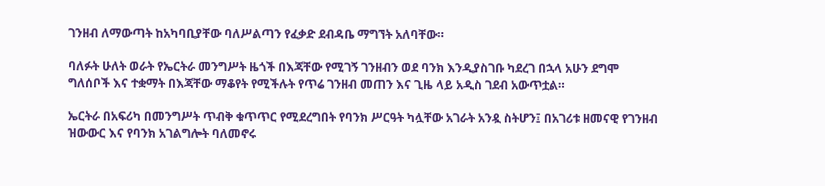ገንዘብ ለማውጣት ከአካባቢያቸው ባለሥልጣን የፈቃድ ደብዳቤ ማግኘት አለባቸው።

ባለፉት ሁለት ወራት የኤርትራ መንግሥት ዜጎች በእጃቸው የሚገኝ ገንዘብን ወደ ባንክ እንዲያስገቡ ካደረገ በኋላ አሁን ደግሞ ግለሰቦች እና ተቋማት በእጃቸው ማቆየት የሚችሉት የጥሬ ገንዘብ መጠን እና ጊዜ ላይ አዲስ ገደብ አውጥቷል።

ኤርትራ በአፍሪካ በመንግሥት ጥብቅ ቁጥጥር የሚደረግበት የባንክ ሥርዓት ካሏቸው አገራት አንዷ ስትሆን፤ በአገሪቱ ዘመናዊ የገንዘብ ዝውውር እና የባንክ አገልግሎት ባለመኖሩ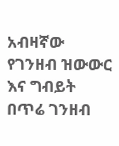አብዛኛው የገንዘብ ዝውውር እና ግብይት በጥሬ ገንዘብ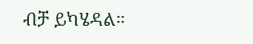ብቻ ይካሄዳል።